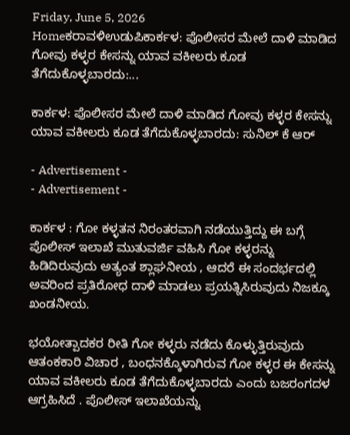Friday, June 5, 2026
Homeಕರಾವಳಿಉಡುಪಿಕಾರ್ಕಳ: ಪೊಲೀಸರ ಮೇಲೆ ದಾಳಿ ಮಾಡಿದ ಗೋವು ಕಳ್ಳರ ಕೇಸನ್ನು ಯಾವ ವಕೀಲರು ಕೂಡ ತೆಗೆದುಕೊಳ್ಳಬಾರದು:...

ಕಾರ್ಕಳ: ಪೊಲೀಸರ ಮೇಲೆ ದಾಳಿ ಮಾಡಿದ ಗೋವು ಕಳ್ಳರ ಕೇಸನ್ನು ಯಾವ ವಕೀಲರು ಕೂಡ ತೆಗೆದುಕೊಳ್ಳಬಾರದು: ಸುನಿಲ್ ಕೆ ಆರ್

- Advertisement -
- Advertisement -

ಕಾರ್ಕಳ : ಗೋ ಕಳ್ಳತನ ನಿರಂತರವಾಗಿ ನಡೆಯುತ್ತಿದ್ದು ಈ ಬಗ್ಗೆ ಪೊಲೀಸ್ ಇಲಾಖೆ ಮುತುವರ್ಜಿ ವಹಿಸಿ ಗೋ ಕಳ್ಳರನ್ನು ಹಿಡಿದಿರುವುದು ಅತ್ಯಂತ ಶ್ಲಾಘನೀಯ , ಆದರೆ ಈ ಸಂದರ್ಭದಲ್ಲಿ ಅವರಿಂದ ಪ್ರತಿರೋಧ ದಾಳಿ ಮಾಡಲು ಪ್ರಯತ್ನಿಸಿರುವುದು ನಿಜಕ್ಕೂ ಖಂಡನೀಯ.

ಭಯೋತ್ಪಾದಕರ ರೀತಿ ಗೋ ಕಳ್ಳರು ನಡೆದು ಕೊಳ್ಳುತ್ತಿರುವುದು ಆತಂಕಕಾರಿ ವಿಚಾರ , ಬಂಧನಕ್ಕೊಳಾಗಿರುವ ಗೋ ಕಳ್ಳರ ಈ ಕೇಸನ್ನು ಯಾವ ವಕೀಲರು ಕೂಡ ತೆಗೆದುಕೊಳ್ಳಬಾರದು ಎಂದು ಬಜರಂಗದಳ ಆಗ್ರಹಿಸಿದೆ . ಪೊಲೀಸ್ ಇಲಾಖೆಯನ್ನು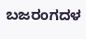ಬಜರಂಗದಳ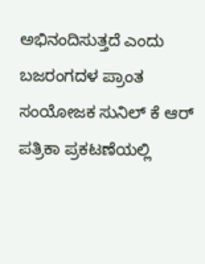ಅಭಿನಂದಿಸುತ್ತದೆ ಎಂದು ಬಜರಂಗದಳ ಪ್ರಾಂತ ಸಂಯೋಜಕ ಸುನಿಲ್ ಕೆ ಆರ್ ಪತ್ರಿಕಾ ಪ್ರಕಟಣೆಯಲ್ಲಿ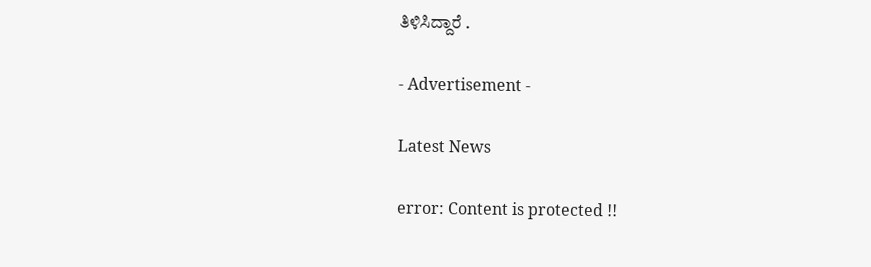ತಿಳಿಸಿದ್ದಾರೆ .

- Advertisement -

Latest News

error: Content is protected !!